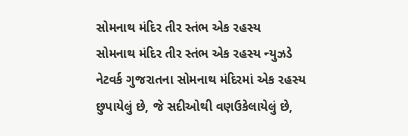સોમનાથ મંદિર તીર સ્તંભ એક રહસ્ય
સોમનાથ મંદિર તીર સ્તંભ એક રહસ્ય ન્યુઝડે નેટવર્ક ગુજરાતના સોમનાથ મંદિરમાં એક રહસ્ય છુપાયેલું છે, જે સદીઓથી વણઉકેલાયેલું છે,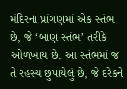મંદિરના પ્રાંગણમાં એક સ્તંભ છે, જે ‘બાણ સ્તંભ’ તરીકે ઓળખાય છે. આ સ્તંભમાં જ તે રહસ્ય છુપાયેલું છે, જે દરેકને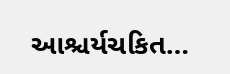આશ્ચર્યચકિત…